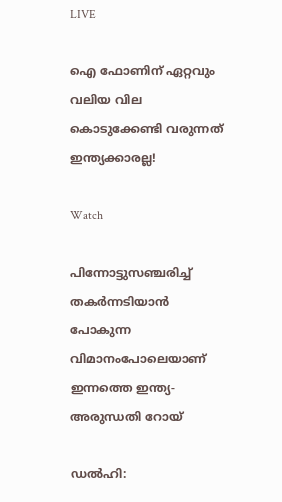LIVE

ഐ ഫോണിന് ഏറ്റവും വലിയ വില കൊടുക്കേണ്ടി വരുന്നത് ഇന്ത്യക്കാരല്ല!

Watch

പിന്നോട്ടുസഞ്ചരിച്ച് തകര്‍ന്നടിയാന്‍ പോകുന്ന വിമാനംപോലെയാണ് ഇന്നത്തെ ഇന്ത്യ- അരുന്ധതി റോയ്

ഡല്‍ഹി: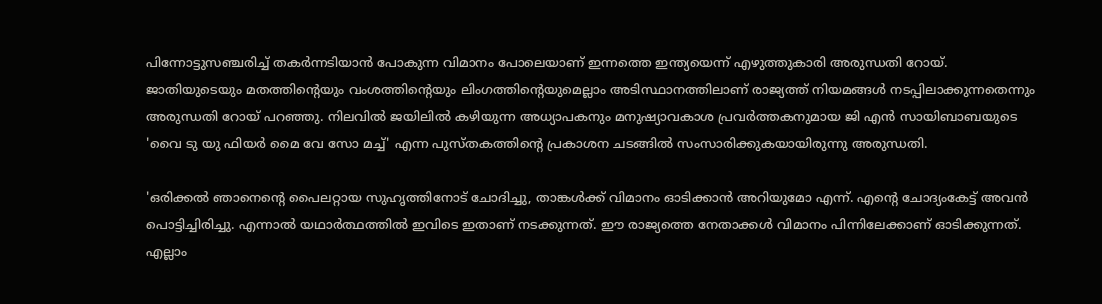പിന്നോട്ടുസഞ്ചരിച്ച് തകര്‍ന്നടിയാന്‍ പോകുന്ന വിമാനം പോലെയാണ് ഇന്നത്തെ ഇന്ത്യയെന്ന് എഴുത്തുകാരി അരുന്ധതി റോയ്. ജാതിയുടെയും മതത്തിന്റെയും വംശത്തിന്റെയും ലിംഗത്തിന്റെയുമെല്ലാം അടിസ്ഥാനത്തിലാണ് രാജ്യത്ത് നിയമങ്ങള്‍ നടപ്പിലാക്കുന്നതെന്നും അരുന്ധതി റോയ് പറഞ്ഞു. നിലവില്‍ ജയിലില്‍ കഴിയുന്ന അധ്യാപകനും മനുഷ്യാവകാശ പ്രവര്‍ത്തകനുമായ ജി എന്‍ സായിബാബയുടെ 'വൈ ടു യു ഫിയര്‍ മൈ വേ സോ മച്ച്' എന്ന പുസ്തകത്തിന്റെ പ്രകാശന ചടങ്ങില്‍ സംസാരിക്കുകയായിരുന്നു അരുന്ധതി.

'ഒരിക്കല്‍ ഞാനെന്റെ പൈലറ്റായ സുഹൃത്തിനോട് ചോദിച്ചു, താങ്കള്‍ക്ക് വിമാനം ഓടിക്കാന്‍ അറിയുമോ എന്ന്. എന്റെ ചോദ്യംകേട്ട് അവന്‍ പൊട്ടിച്ചിരിച്ചു. എന്നാല്‍ യഥാര്‍ത്ഥത്തില്‍ ഇവിടെ ഇതാണ് നടക്കുന്നത്. ഈ രാജ്യത്തെ നേതാക്കള്‍ വിമാനം പിന്നിലേക്കാണ് ഓടിക്കുന്നത്. എല്ലാം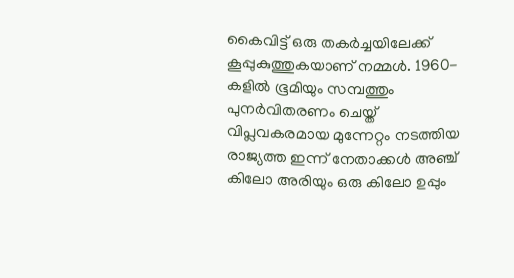കൈവിട്ട് ഒരു തകര്‍ച്ചയിലേക്ക് കൂപ്പുകുത്തുകയാണ് നമ്മള്‍. 1960-കളില്‍ ഭൂമിയും സമ്പത്തും പുനര്‍വിതരണം ചെയ്ത് വിപ്ലവകരമായ മുന്നേറ്റം നടത്തിയ രാജ്യത്ത ഇന്ന് നേതാക്കള്‍ അഞ്ച് കിലോ അരിയും ഒരു കിലോ ഉപ്പും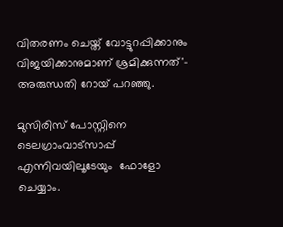വിതരണം ചെയ്ത് വോട്ടുറപ്പിക്കാനും വിജയിക്കാനുമാണ് ശ്രമിക്കുന്നത്'- അരുന്ധതി റോയ് പറഞ്ഞു.

മുസിരിസ് പോസ്റ്റിനെ ടെലഗ്രാംവാട്‌സാപ്പ് എന്നിവയിലൂടേയും  ഫോളോ ചെയ്യാം.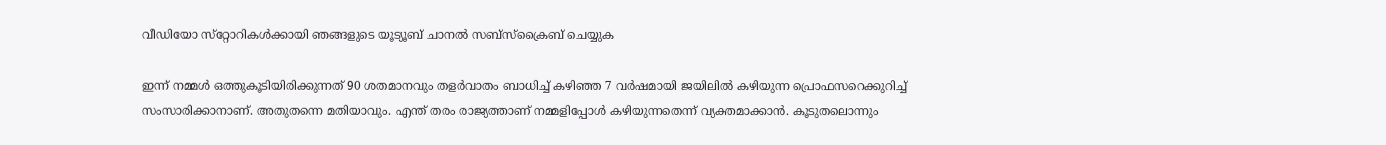വീഡിയോ സ്‌റ്റോറികള്‍ക്കായി ഞങ്ങളുടെ യൂട്യൂബ് ചാനല്‍ സബ്‌സ്‌ക്രൈബ് ചെയ്യുക

ഇന്ന് നമ്മള്‍ ഒത്തുകൂടിയിരിക്കുന്നത് 90 ശതമാനവും തളര്‍വാതം ബാധിച്ച് കഴിഞ്ഞ 7 വര്‍ഷമായി ജയിലില്‍ കഴിയുന്ന പ്രൊഫസറെക്കുറിച്ച് സംസാരിക്കാനാണ്. അതുതന്നെ മതിയാവും. എന്ത് തരം രാജ്യത്താണ് നമ്മളിപ്പോള്‍ കഴിയുന്നതെന്ന് വ്യക്തമാക്കാന്‍. കൂടുതലൊന്നും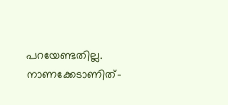പറയേണ്ടതില്ല. നാണക്കേടാണിത്-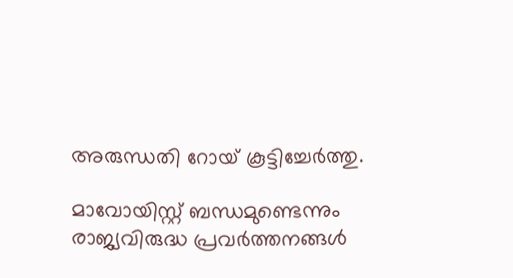അരുന്ധതി റോയ് കൂട്ടിച്ചേര്‍ത്തു.

മാവോയിസ്റ്റ് ബന്ധമുണ്ടെന്നും രാജ്യവിരുദ്ധ പ്രവര്‍ത്തനങ്ങള്‍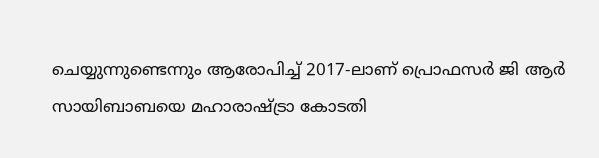ചെയ്യുന്നുണ്ടെന്നും ആരോപിച്ച് 2017-ലാണ് പ്രൊഫസര്‍ ജി ആര്‍ സായിബാബയെ മഹാരാഷ്ട്രാ കോടതി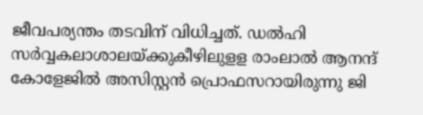ജീവപര്യന്തം തടവിന് വിധിച്ചത്. ഡല്‍ഹി സര്‍വ്വകലാശാലയ്ക്കുകീഴിലുളള രാംലാല്‍ ആനന്ദ് കോളേജില്‍ അസിസ്റ്റന്‍ പ്രൊഫസറായിരുന്നു ജി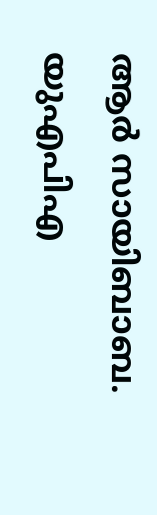ആര്‍ സായിബാബ. യുഎപിഎ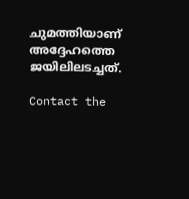ചുമത്തിയാണ് അദ്ദേഹത്തെ ജയിലിലടച്ചത്.

Contact the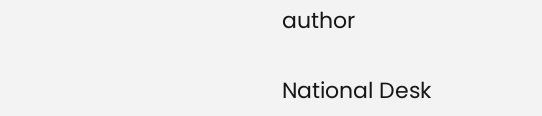author

National Desk